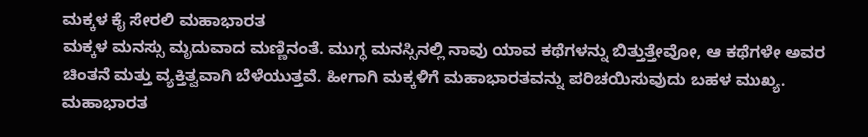ಮಕ್ಕಳ ಕೈ ಸೇರಲಿ ಮಹಾಭಾರತ
ಮಕ್ಕಳ ಮನಸ್ಸು ಮೃದುವಾದ ಮಣ್ಣಿನಂತೆ. ಮುಗ್ಧ ಮನಸ್ಸಿನಲ್ಲಿ ನಾವು ಯಾವ ಕಥೆಗಳನ್ನು ಬಿತ್ತುತ್ತೇವೋ, ಆ ಕಥೆಗಳೇ ಅವರ ಚಿಂತನೆ ಮತ್ತು ವ್ಯಕ್ತಿತ್ವವಾಗಿ ಬೆಳೆಯುತ್ತವೆ. ಹೀಗಾಗಿ ಮಕ್ಕಳಿಗೆ ಮಹಾಭಾರತವನ್ನು ಪರಿಚಯಿಸುವುದು ಬಹಳ ಮುಖ್ಯ. ಮಹಾಭಾರತ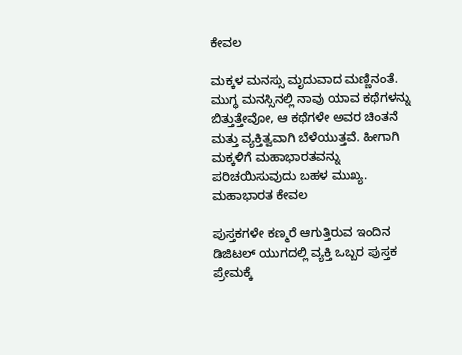ಕೇವಲ

ಮಕ್ಕಳ ಮನಸ್ಸು ಮೃದುವಾದ ಮಣ್ಣಿನಂತೆ. ಮುಗ್ಧ ಮನಸ್ಸಿನಲ್ಲಿ ನಾವು ಯಾವ ಕಥೆಗಳನ್ನು ಬಿತ್ತುತ್ತೇವೋ, ಆ ಕಥೆಗಳೇ ಅವರ ಚಿಂತನೆ ಮತ್ತು ವ್ಯಕ್ತಿತ್ವವಾಗಿ ಬೆಳೆಯುತ್ತವೆ. ಹೀಗಾಗಿ ಮಕ್ಕಳಿಗೆ ಮಹಾಭಾರತವನ್ನು ಪರಿಚಯಿಸುವುದು ಬಹಳ ಮುಖ್ಯ. ಮಹಾಭಾರತ ಕೇವಲ

ಪುಸ್ತಕಗಳೇ ಕಣ್ಮರೆ ಆಗುತ್ತಿರುವ ಇಂದಿನ ಡಿಜಿಟಲ್ ಯುಗದಲ್ಲಿ ವ್ಯಕ್ತಿ ಒಬ್ಬರ ಪುಸ್ತಕ ಪ್ರೇಮಕ್ಕೆ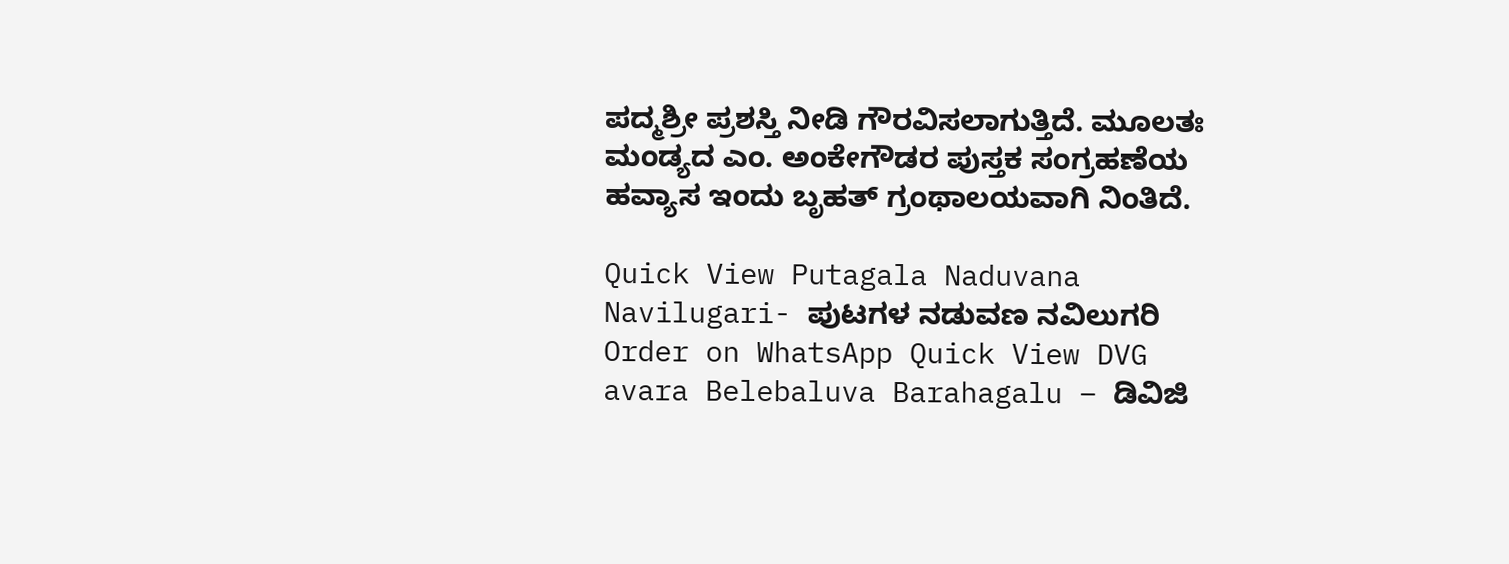ಪದ್ಮಶ್ರೀ ಪ್ರಶಸ್ತಿ ನೀಡಿ ಗೌರವಿಸಲಾಗುತ್ತಿದೆ. ಮೂಲತಃ ಮಂಡ್ಯದ ಎಂ. ಅಂಕೇಗೌಡರ ಪುಸ್ತಕ ಸಂಗ್ರಹಣೆಯ ಹವ್ಯಾಸ ಇಂದು ಬೃಹತ್ ಗ್ರಂಥಾಲಯವಾಗಿ ನಿಂತಿದೆ.

Quick View Putagala Naduvana Navilugari- ಪುಟಗಳ ನಡುವಣ ನವಿಲುಗರಿ Order on WhatsApp Quick View DVG avara Belebaluva Barahagalu – ಡಿವಿಜಿ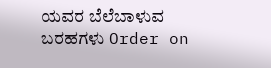ಯವರ ಬೆಲೆಬಾಳುವ ಬರಹಗಳು Order on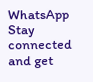WhatsApp
Stay connected and get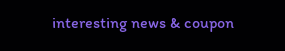interesting news & coupon